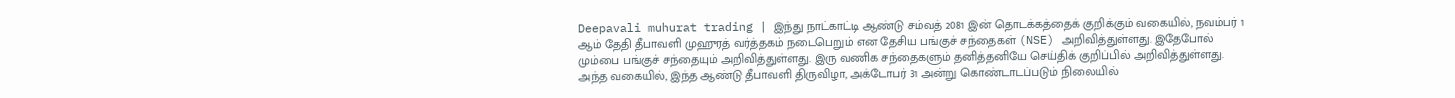Deepavali muhurat trading | இந்து நாட்காட்டி ஆண்டு சம்வத் 2081 இன் தொடக்கத்தைக் குறிக்கும் வகையில், நவம்பர் 1 ஆம் தேதி தீபாவளி முஹுரத் வர்த்தகம் நடைபெறும் என தேசிய பங்குச் சந்தைகள் (NSE) அறிவித்துள்ளது. இதேபோல் மும்பை பங்குச் சந்தையும் அறிவித்துள்ளது. இரு வணிக சந்தைகளும் தனித்தனியே செய்திக் குறிப்பில் அறிவித்துள்ளது.
அந்த வகையில், இந்த ஆண்டு தீபாவளி திருவிழா, அக்டோபர் 31 அன்று கொண்டாடப்படும் நிலையில்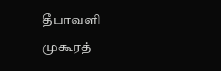தீபாவளி முகூரத்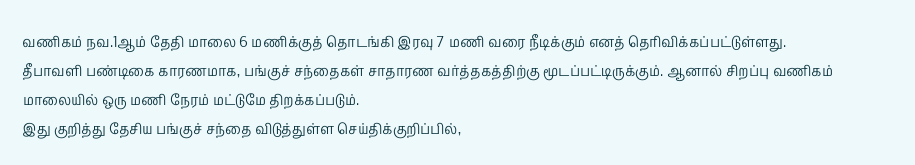வணிகம் நவ.1ஆம் தேதி மாலை 6 மணிக்குத் தொடங்கி இரவு 7 மணி வரை நீடிக்கும் எனத் தெரிவிக்கப்பட்டுள்ளது. தீபாவளி பண்டிகை காரணமாக, பங்குச் சந்தைகள் சாதாரண வர்த்தகத்திற்கு மூடப்பட்டிருக்கும். ஆனால் சிறப்பு வணிகம் மாலையில் ஒரு மணி நேரம் மட்டுமே திறக்கப்படும்.
இது குறித்து தேசிய பங்குச் சந்தை விடுத்துள்ள செய்திக்குறிப்பில்,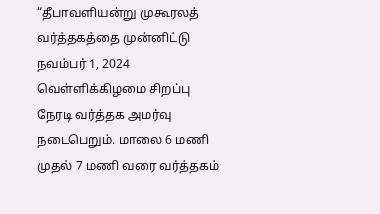“தீபாவளியன்று முகூரலத் வர்த்தகத்தை முன்னிட்டு நவம்பர் 1, 2024 வெள்ளிக்கிழமை சிறப்பு நேரடி வர்த்தக அமர்வு நடைபெறும். மாலை 6 மணி முதல் 7 மணி வரை வர்த்தகம்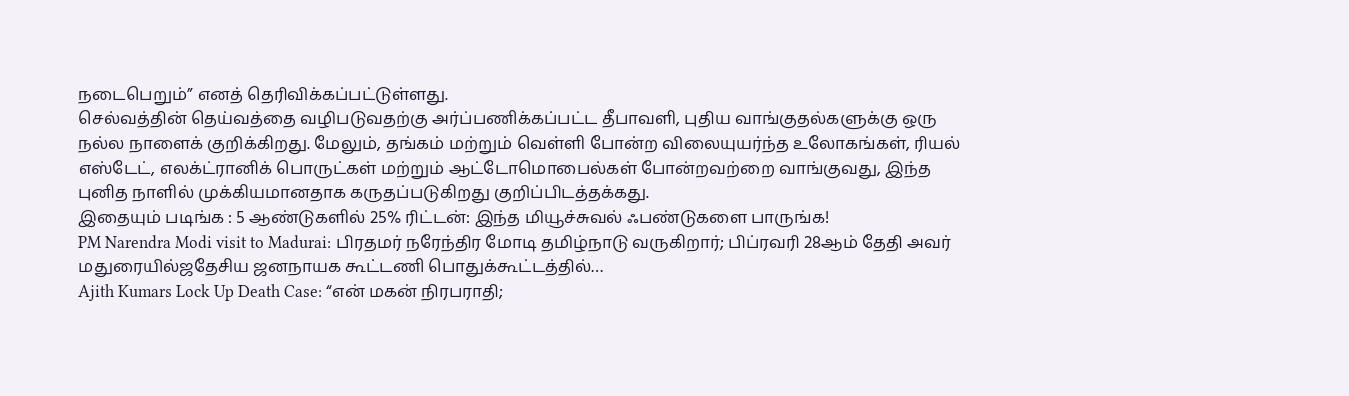நடைபெறும்” எனத் தெரிவிக்கப்பட்டுள்ளது.
செல்வத்தின் தெய்வத்தை வழிபடுவதற்கு அர்ப்பணிக்கப்பட்ட தீபாவளி, புதிய வாங்குதல்களுக்கு ஒரு நல்ல நாளைக் குறிக்கிறது. மேலும், தங்கம் மற்றும் வெள்ளி போன்ற விலையுயர்ந்த உலோகங்கள், ரியல் எஸ்டேட், எலக்ட்ரானிக் பொருட்கள் மற்றும் ஆட்டோமொபைல்கள் போன்றவற்றை வாங்குவது, இந்த புனித நாளில் முக்கியமானதாக கருதப்படுகிறது குறிப்பிடத்தக்கது.
இதையும் படிங்க : 5 ஆண்டுகளில் 25% ரிட்டன்: இந்த மியூச்சுவல் ஃபண்டுகளை பாருங்க!
PM Narendra Modi visit to Madurai: பிரதமர் நரேந்திர மோடி தமிழ்நாடு வருகிறார்; பிப்ரவரி 28ஆம் தேதி அவர் மதுரையில்ஜதேசிய ஜனநாயக கூட்டணி பொதுக்கூட்டத்தில்…
Ajith Kumars Lock Up Death Case: “என் மகன் நிரபராதி;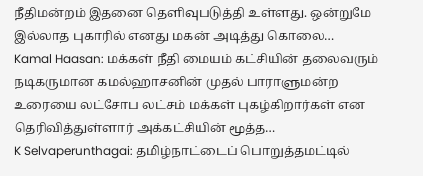நீதிமன்றம் இதனை தெளிவுபடுத்தி உள்ளது. ஒன்றுமே இல்லாத புகாரில் எனது மகன் அடித்து கொலை…
Kamal Haasan: மக்கள் நீதி மையம் கட்சியின் தலைவரும் நடிகருமான கமல்ஹாசனின் முதல் பாராளுமன்ற உரையை லட்சோப லட்சம் மக்கள் புகழ்கிறார்கள் என தெரிவித்துள்ளார் அக்கட்சியின் மூத்த…
K Selvaperunthagai: தமிழ்நாட்டைப் பொறுத்தமட்டில்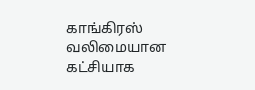காங்கிரஸ் வலிமையான கட்சியாக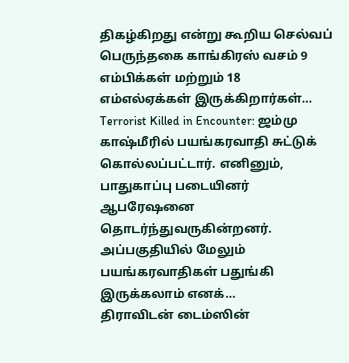திகழ்கிறது என்று கூறிய செல்வப் பெருந்தகை காங்கிரஸ் வசம் 9 எம்பிக்கள் மற்றும் 18 எம்எல்ஏக்கள் இருக்கிறார்கள்…
Terrorist Killed in Encounter: ஜம்மு காஷ்மீரில் பயங்கரவாதி சுட்டுக் கொல்லப்பட்டார். எனினும், பாதுகாப்பு படையினர் ஆபரேஷனை தொடர்ந்துவருகின்றனர். அப்பகுதியில் மேலும் பயங்கரவாதிகள் பதுங்கி இருக்கலாம் எனக்…
திராவிடன் டைம்ஸின்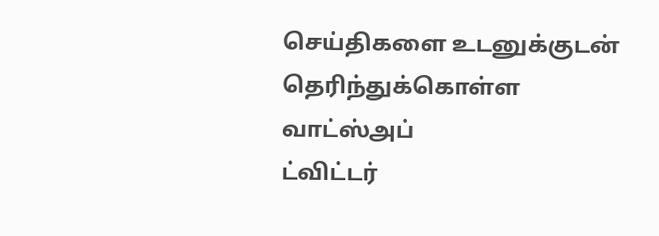செய்திகளை உடனுக்குடன் தெரிந்துக்கொள்ள
வாட்ஸ்அப்
ட்விட்டர்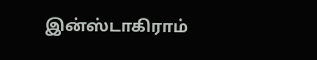இன்ஸ்டாகிராம்